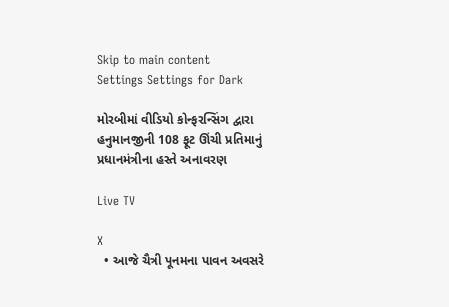Skip to main content
Settings Settings for Dark

મોરબીમાં વીડિયો કોન્ફરન્સિંગ દ્વારા હનુમાનજીની 108 ફૂટ ઊંચી પ્રતિમાનું પ્રધાનમંત્રીના હસ્તે અનાવરણ

Live TV

X
  • આજે ચૈત્રી પૂનમના પાવન અવસરે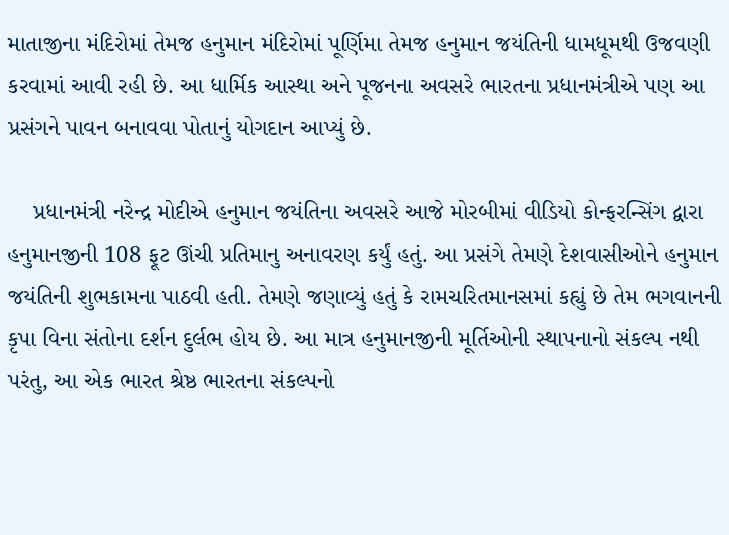માતાજીના મંદિરોમાં તેમજ હનુમાન મંદિરોમાં પૂર્ણિમા તેમજ હનુમાન જયંતિની ધામધૂમથી ઉજવણી કરવામાં આવી રહી છે. આ ધાર્મિક આસ્થા અને પૂજનના અવસરે ભારતના પ્રધાનમંત્રીએ પણ આ પ્રસંગને પાવન બનાવવા પોતાનું યોગદાન આપ્યું છે.

    પ્રધાનમંત્રી નરેન્દ્ર મોદીએ હનુમાન જયંતિના અવસરે આજે મોરબીમાં વીડિયો કોન્ફરન્સિંગ દ્વારા હનુમાનજીની 108 ફૂટ ઊંચી પ્રતિમાનુ અનાવરણ કર્યું હતું. આ પ્રસંગે તેમણે દેશવાસીઓને હનુમાન જયંતિની શુભકામના પાઠવી હતી. તેમણે જણાવ્યું હતું કે રામચરિતમાનસમાં કહ્યું છે તેમ ભગવાનની કૃપા વિના સંતોના દર્શન દુર્લભ હોય છે. આ માત્ર હનુમાનજીની મૂર્તિઓની સ્થાપનાનો સંકલ્પ નથી પરંતુ, આ એક ભારત શ્રેષ્ઠ ભારતના સંકલ્પનો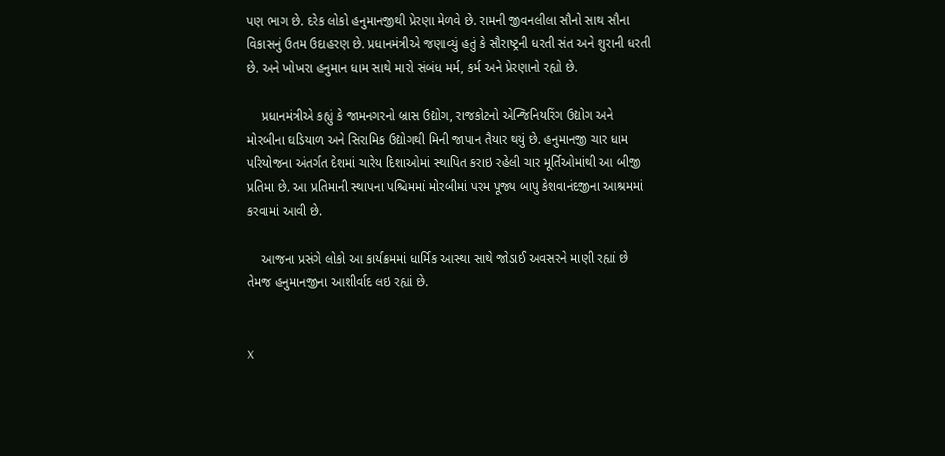પણ ભાગ છે. દરેક લોકો હનુમાનજીથી પ્રેરણા મેળવે છે. રામની જીવનલીલા સૌનો સાથ સૌના વિકાસનું ઉતમ ઉદાહરણ છે. પ્રધાનમંત્રીએ જણાવ્યું હતું કે સૌરાષ્ટ્રની ધરતી સંત અને શુરાની ધરતી છે. અને ખોખરા હનુમાન ધામ સાથે મારો સંબંધ મર્મ, કર્મ અને પ્રેરણાનો રહ્યો છે.

    પ્રધાનમંત્રીએ કહ્યું કે જામનગરનો બ્રાસ ઉદ્યોગ, રાજકોટનો એન્જિનિયરિંગ ઉદ્યોગ અને મોરબીના ઘડિયાળ અને સિરામિક ઉદ્યોગથી મિની જાપાન તૈયાર થયું છે. હનુમાનજી ચાર ધામ પરિયોજના અંતર્ગત દેશમાં ચારેય દિશાઓમાં સ્થાપિત કરાઇ રહેલી ચાર મૂર્તિઓમાંથી આ બીજી પ્રતિમા છે. આ પ્રતિમાની સ્થાપના પશ્ચિમમાં મોરબીમાં પરમ પૂજ્ય બાપુ કેશવાનંદજીના આશ્રમમાં કરવામાં આવી છે.

    આજના પ્રસંગે લોકો આ કાર્યક્રમમાં ધાર્મિક આસ્થા સાથે જોડાઈ અવસરને માણી રહ્યાં છે તેમજ હનુમાનજીના આશીર્વાદ લઇ રહ્યાં છે.


X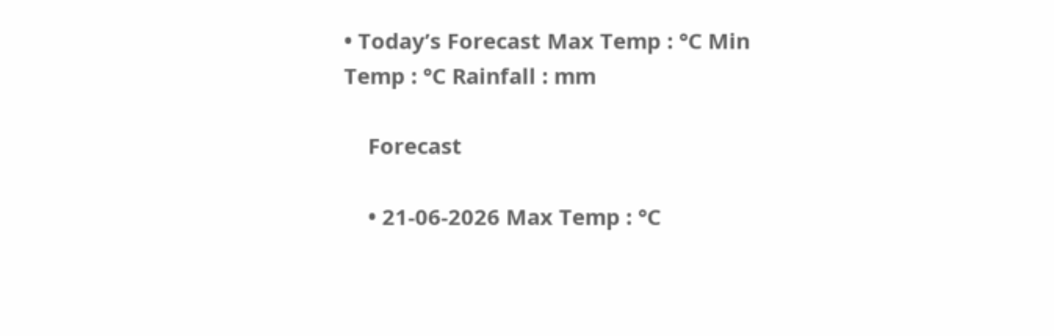• Today’s Forecast Max Temp : °C Min Temp : °C Rainfall : mm

    Forecast

    • 21-06-2026 Max Temp : °C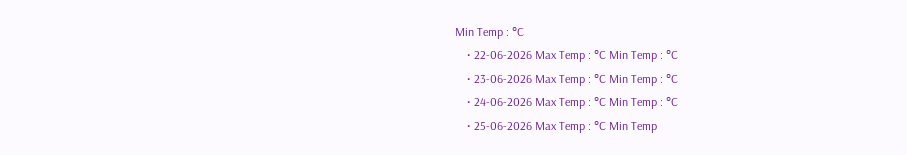Min Temp : °C
    • 22-06-2026 Max Temp : °C Min Temp : °C
    • 23-06-2026 Max Temp : °C Min Temp : °C
    • 24-06-2026 Max Temp : °C Min Temp : °C
    • 25-06-2026 Max Temp : °C Min Temp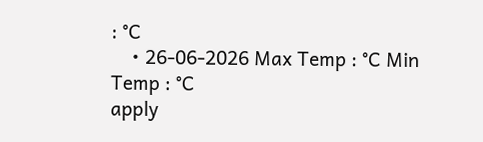: °C
    • 26-06-2026 Max Temp : °C Min Temp : °C
apply